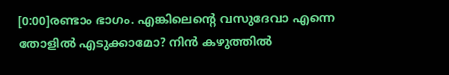[0:00]രണ്ടാം ഭാഗം. എങ്കിലെൻ്റെ വസുദേവാ എന്നെ തോളിൽ എടുക്കാമോ? നിൻ കഴുത്തിൽ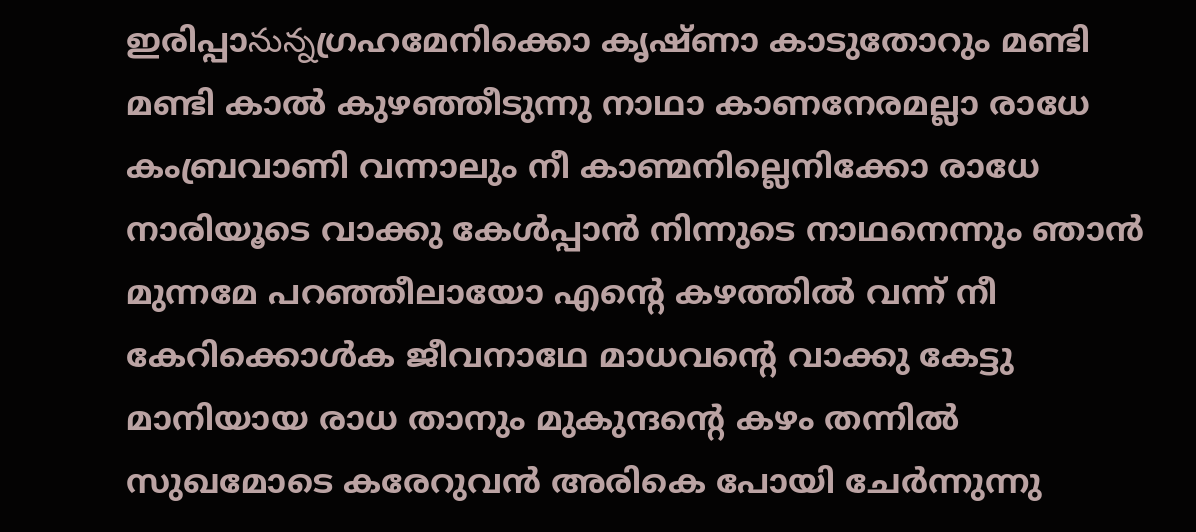ഇരിപ്പാనున్నഗ്രഹമേനിക്കൊ കൃഷ്ണാ കാടുതോറും മണ്ടി മണ്ടി കാൽ കുഴഞ്ഞീടുന്നു നാഥാ കാണനേരമല്ലാ രാധേ കംബ്രവാണി വന്നാലും നീ കാണ്മനില്ലെനിക്കോ രാധേ നാരിയൂടെ വാക്കു കേൾപ്പാൻ നിന്നുടെ നാഥനെന്നും ഞാൻ മുന്നമേ പറഞ്ഞീലായോ എൻ്റെ കഴത്തിൽ വന്ന് നീ കേറിക്കൊൾക ജീവനാഥേ മാധവൻ്റെ വാക്കു കേട്ടു മാനിയായ രാധ താനും മുകുന്ദൻ്റെ കഴം തന്നിൽ സുഖമോടെ കരേറുവൻ അരികെ പോയി ചേർന്നുന്നു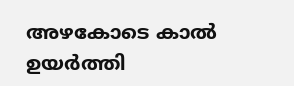അഴകോടെ കാൽ ഉയർത്തി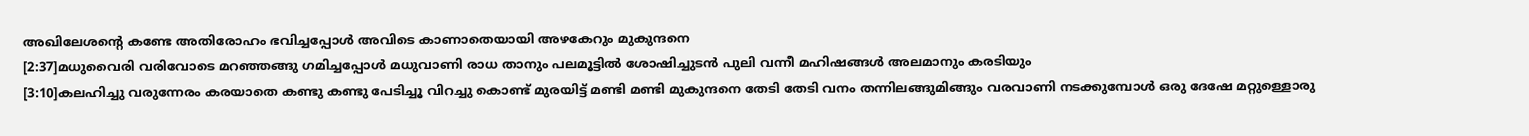അഖിലേശൻ്റെ കണ്ടേ അതിരോഹം ഭവിച്ചപ്പോൾ അവിടെ കാണാതെയായി അഴകേറും മുകുന്ദനെ
[2:37]മധുവൈരി വരിവോടെ മറഞ്ഞങ്ങു ഗമിച്ചപ്പോൾ മധുവാണി രാധ താനും പലമൂട്ടിൽ ശോഷിച്ചുടൻ പുലി വന്നീ മഹിഷങ്ങൾ അലമാനും കരടിയും
[3:10]കലഹിച്ചു വരുന്നേരം കരയാതെ കണ്ടു കണ്ടു പേടിച്ചൂ വിറച്ചു കൊണ്ട് മുരയിട്ട് മണ്ടി മണ്ടി മുകുന്ദനെ തേടി തേടി വനം തന്നിലങ്ങുമിങ്ങും വരവാണി നടക്കുമ്പോൾ ഒരു ദേഷേ മറ്റുള്ളൊരു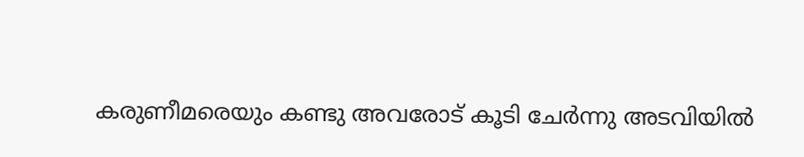കരുണീമരെയും കണ്ടു അവരോട് കൂടി ചേർന്നു അടവിയിൽ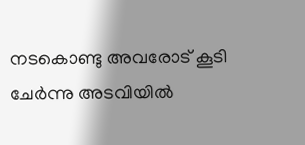നടകൊണ്ടു അവരോട് കൂടി ചേർന്നു അടവിയിൽ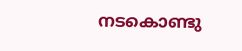നടകൊണ്ടു